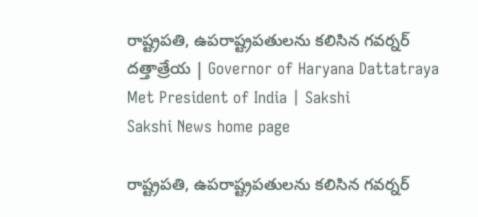రాష్ట్రపతి, ఉపరాష్ట్రపతులను కలిసిన గవర్నర్ దత్తాత్రేయ | Governor of Haryana Dattatraya Met President of India | Sakshi
Sakshi News home page

రాష్ట్రపతి, ఉపరాష్ట్రపతులను కలిసిన గవర్నర్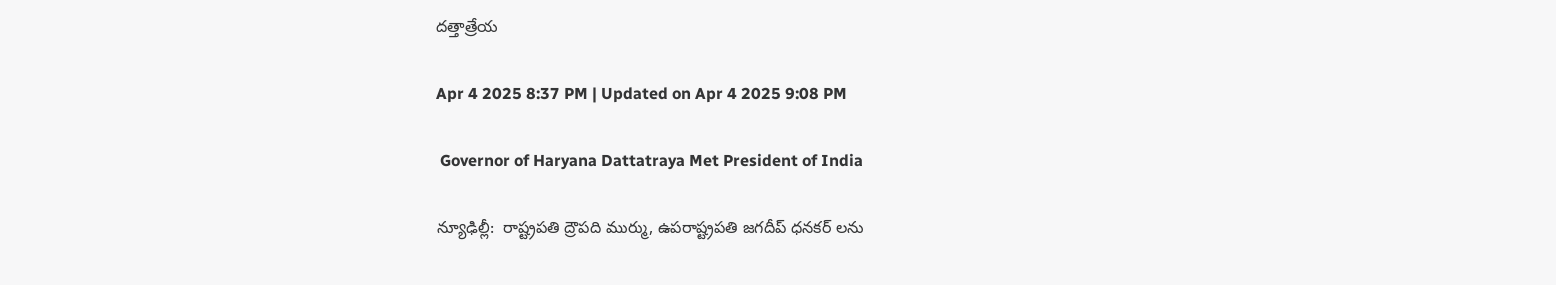దత్తాత్రేయ

Apr 4 2025 8:37 PM | Updated on Apr 4 2025 9:08 PM

 Governor of Haryana Dattatraya Met President of India

న్యూఢిల్లీ:  రాష్ట్రపతి ద్రౌపది ముర్ము, ఉపరాష్ట్రపతి జగదీప్ ధనకర్ లను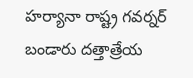హర్యానా రాష్ట్ర గవర్నర్ బండారు దత్తాత్రేయ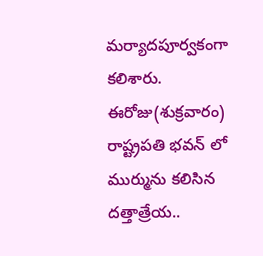మర్యాదపూర్వకంగా కలిశారు. ఈరోజు(శుక్రవారం) రాష్ట్రపతి భవన్ లో ముర్మును కలిసిన దత్తాత్రేయ..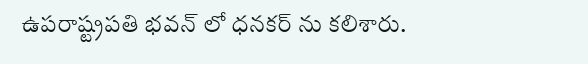ఉపరాష్ట్రపతి భవన్ లో ధనకర్ ను కలిశారు.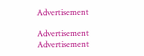Advertisement

Advertisement
Advertisement